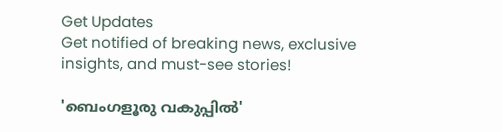Get Updates
Get notified of breaking news, exclusive insights, and must-see stories!

'ബെംഗളൂരു വകുപ്പില്‍'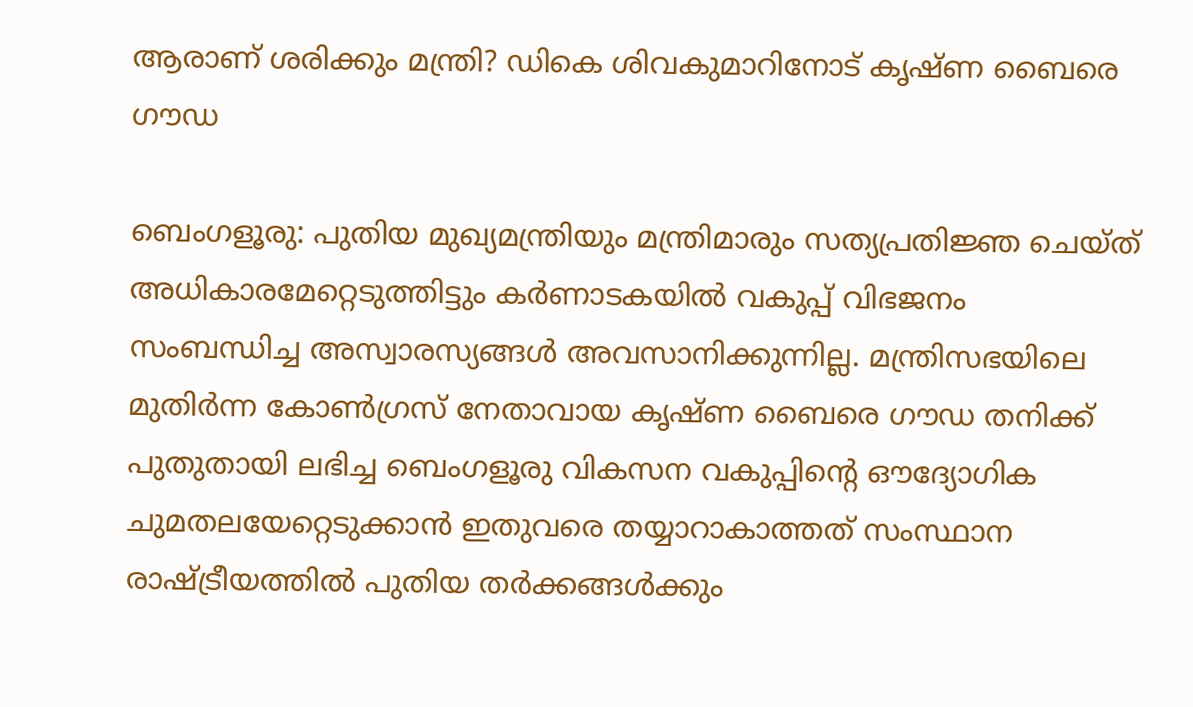ആരാണ് ശരിക്കും മന്ത്രി? ഡികെ ശിവകുമാറിനോട് കൃഷ്ണ ബൈരെ ഗൗഡ

ബെംഗളൂരു: പുതിയ മുഖ്യമന്ത്രിയും മന്ത്രിമാരും സത്യപ്രതിജ്ഞ ചെയ്ത് അധികാരമേറ്റെടുത്തിട്ടും കര്‍ണാടകയില്‍ വകുപ്പ് വിഭജനം സംബന്ധിച്ച അസ്വാരസ്യങ്ങള്‍ അവസാനിക്കുന്നില്ല. മന്ത്രിസഭയിലെ മുതിര്‍ന്ന കോണ്‍ഗ്രസ് നേതാവായ കൃഷ്ണ ബൈരെ ഗൗഡ തനിക്ക് പുതുതായി ലഭിച്ച ബെംഗളൂരു വികസന വകുപ്പിന്റെ ഔദ്യോഗിക ചുമതലയേറ്റെടുക്കാന്‍ ഇതുവരെ തയ്യാറാകാത്തത് സംസ്ഥാന രാഷ്ട്രീയത്തില്‍ പുതിയ തര്‍ക്കങ്ങള്‍ക്കും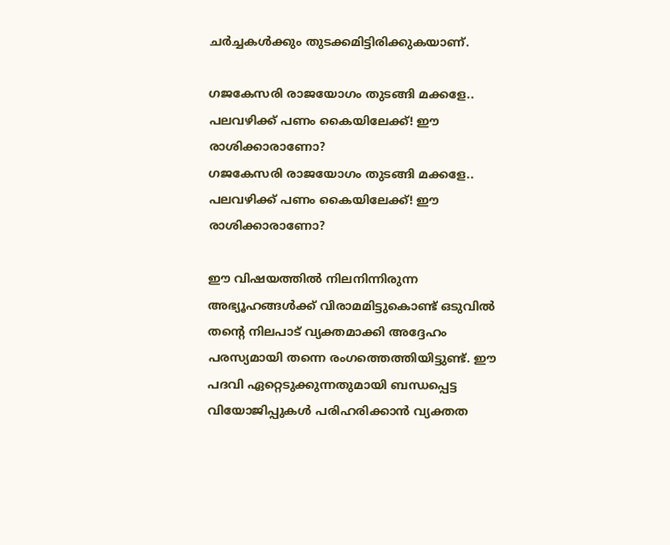ചര്‍ച്ചകള്‍ക്കും തുടക്കമിട്ടിരിക്കുകയാണ്.

ഗജകേസരി രാജയോഗം തുടങ്ങി മക്കളേ.. പലവഴിക്ക് പണം കൈയിലേക്ക്! ഈ രാശിക്കാരാണോ?
ഗജകേസരി രാജയോഗം തുടങ്ങി മക്കളേ.. പലവഴിക്ക് പണം കൈയിലേക്ക്! ഈ രാശിക്കാരാണോ?

ഈ വിഷയത്തില്‍ നിലനിന്നിരുന്ന അഭ്യൂഹങ്ങള്‍ക്ക് വിരാമമിട്ടുകൊണ്ട് ഒടുവില്‍ തന്റെ നിലപാട് വ്യക്തമാക്കി അദ്ദേഹം പരസ്യമായി തന്നെ രംഗത്തെത്തിയിട്ടുണ്ട്. ഈ പദവി ഏറ്റെടുക്കുന്നതുമായി ബന്ധപ്പെട്ട വിയോജിപ്പുകള്‍ പരിഹരിക്കാന്‍ വ്യക്തത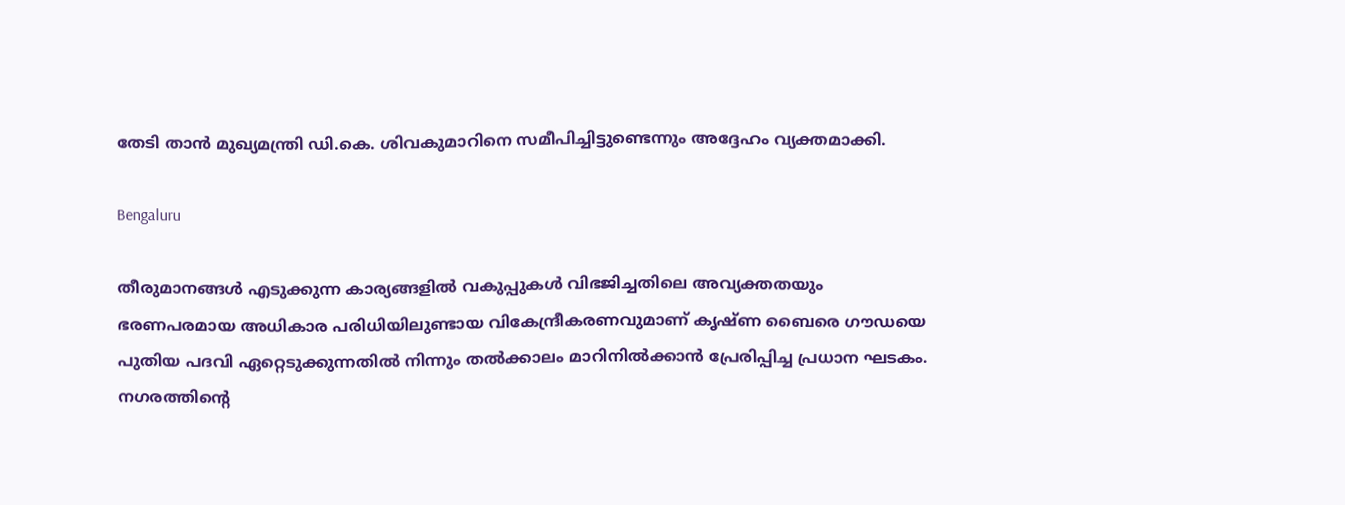തേടി താന്‍ മുഖ്യമന്ത്രി ഡി.കെ. ശിവകുമാറിനെ സമീപിച്ചിട്ടുണ്ടെന്നും അദ്ദേഹം വ്യക്തമാക്കി.

Bengaluru

തീരുമാനങ്ങള്‍ എടുക്കുന്ന കാര്യങ്ങളില്‍ വകുപ്പുകള്‍ വിഭജിച്ചതിലെ അവ്യക്തതയും ഭരണപരമായ അധികാര പരിധിയിലുണ്ടായ വികേന്ദ്രീകരണവുമാണ് കൃഷ്ണ ബൈരെ ഗൗഡയെ പുതിയ പദവി ഏറ്റെടുക്കുന്നതില്‍ നിന്നും തല്‍ക്കാലം മാറിനില്‍ക്കാന്‍ പ്രേരിപ്പിച്ച പ്രധാന ഘടകം. നഗരത്തിന്റെ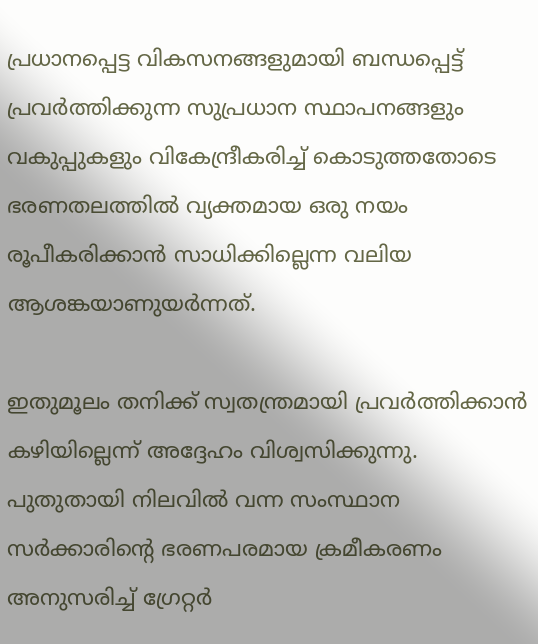പ്രധാനപ്പെട്ട വികസനങ്ങളുമായി ബന്ധപ്പെട്ട് പ്രവര്‍ത്തിക്കുന്ന സുപ്രധാന സ്ഥാപനങ്ങളും വകുപ്പുകളും വികേന്ദ്രീകരിച്ച് കൊടുത്തതോടെ ഭരണതലത്തില്‍ വ്യക്തമായ ഒരു നയം രൂപീകരിക്കാന്‍ സാധിക്കില്ലെന്ന വലിയ ആശങ്കയാണുയര്‍ന്നത്.

ഇതുമൂലം തനിക്ക് സ്വതന്ത്രമായി പ്രവര്‍ത്തിക്കാന്‍ കഴിയില്ലെന്ന് അദ്ദേഹം വിശ്വസിക്കുന്നു. പുതുതായി നിലവില്‍ വന്ന സംസ്ഥാന സര്‍ക്കാരിന്റെ ഭരണപരമായ ക്രമീകരണം അനുസരിച്ച് ഗ്രേറ്റര്‍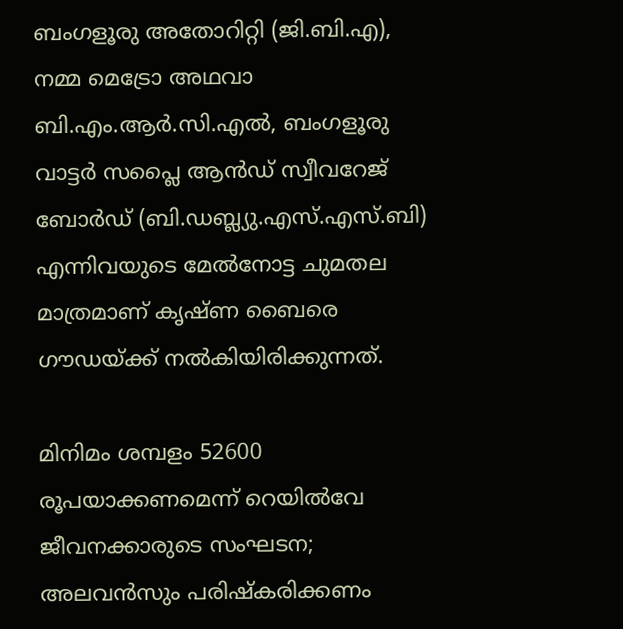ബംഗളൂരു അതോറിറ്റി (ജി.ബി.എ), നമ്മ മെട്രോ അഥവാ ബി.എം.ആര്‍.സി.എല്‍, ബംഗളൂരു വാട്ടര്‍ സപ്ലൈ ആന്‍ഡ് സ്വീവറേജ് ബോര്‍ഡ് (ബി.ഡബ്ല്യു.എസ്.എസ്.ബി) എന്നിവയുടെ മേല്‍നോട്ട ചുമതല മാത്രമാണ് കൃഷ്ണ ബൈരെ ഗൗഡയ്ക്ക് നല്‍കിയിരിക്കുന്നത്.

മിനിമം ശമ്പളം 52600 രൂപയാക്കണമെന്ന് റെയില്‍വേ ജീവനക്കാരുടെ സംഘടന; അലവന്‍സും പരിഷ്‌കരിക്കണം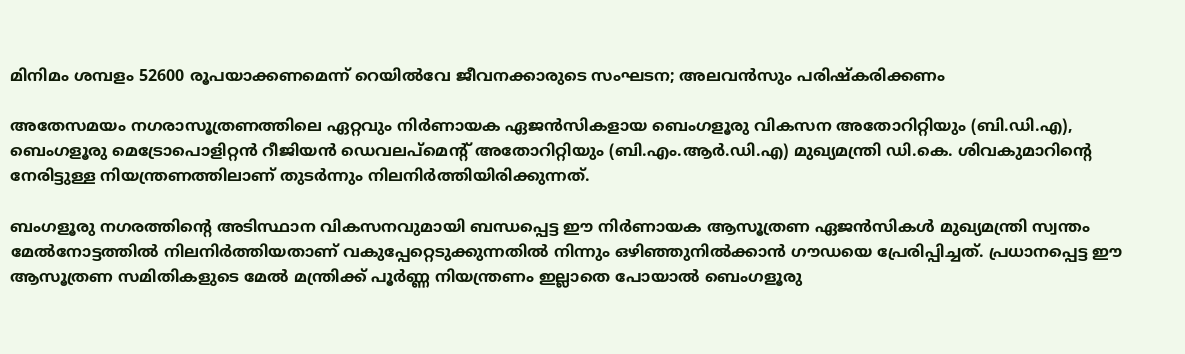മിനിമം ശമ്പളം 52600 രൂപയാക്കണമെന്ന് റെയില്‍വേ ജീവനക്കാരുടെ സംഘടന; അലവന്‍സും പരിഷ്‌കരിക്കണം

അതേസമയം നഗരാസൂത്രണത്തിലെ ഏറ്റവും നിര്‍ണായക ഏജന്‍സികളായ ബെംഗളൂരു വികസന അതോറിറ്റിയും (ബി.ഡി.എ), ബെംഗളൂരു മെട്രോപൊളിറ്റന്‍ റീജിയന്‍ ഡെവലപ്മെന്റ് അതോറിറ്റിയും (ബി.എം.ആര്‍.ഡി.എ) മുഖ്യമന്ത്രി ഡി.കെ. ശിവകുമാറിന്റെ നേരിട്ടുള്ള നിയന്ത്രണത്തിലാണ് തുടര്‍ന്നും നിലനിര്‍ത്തിയിരിക്കുന്നത്.

ബംഗളൂരു നഗരത്തിന്റെ അടിസ്ഥാന വികസനവുമായി ബന്ധപ്പെട്ട ഈ നിര്‍ണായക ആസൂത്രണ ഏജന്‍സികള്‍ മുഖ്യമന്ത്രി സ്വന്തം മേല്‍നോട്ടത്തില്‍ നിലനിര്‍ത്തിയതാണ് വകുപ്പേറ്റെടുക്കുന്നതില്‍ നിന്നും ഒഴിഞ്ഞുനില്‍ക്കാന്‍ ഗൗഡയെ പ്രേരിപ്പിച്ചത്. പ്രധാനപ്പെട്ട ഈ ആസൂത്രണ സമിതികളുടെ മേല്‍ മന്ത്രിക്ക് പൂര്‍ണ്ണ നിയന്ത്രണം ഇല്ലാതെ പോയാല്‍ ബെംഗളൂരു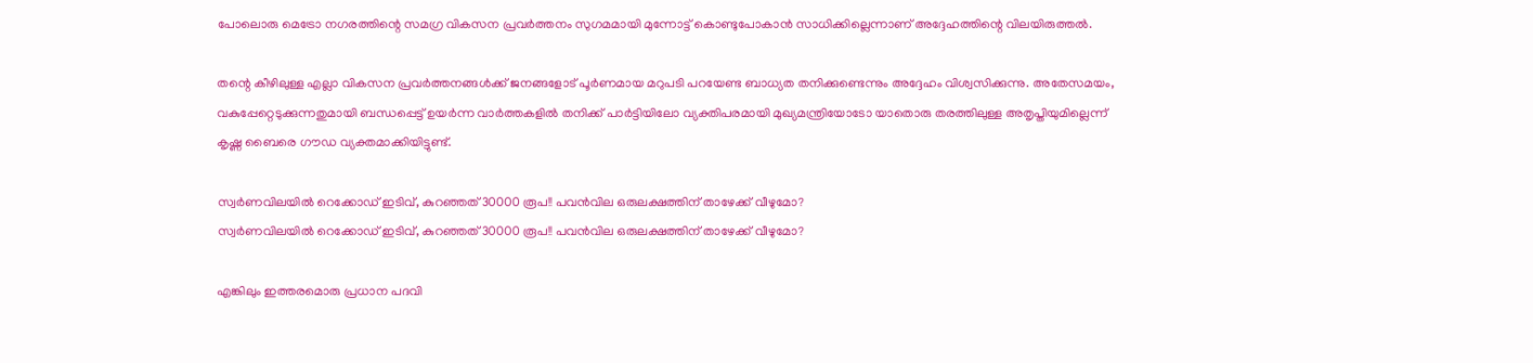പോലൊരു മെട്രോ നഗരത്തിന്റെ സമഗ്ര വികസന പ്രവര്‍ത്തനം സുഗമമായി മുന്നോട്ട് കൊണ്ടുപോകാന്‍ സാധിക്കില്ലെന്നാണ് അദ്ദേഹത്തിന്റെ വിലയിരുത്തല്‍.

തന്റെ കീഴിലുള്ള എല്ലാ വികസന പ്രവര്‍ത്തനങ്ങള്‍ക്ക് ജനങ്ങളോട് പൂര്‍ണമായ മറുപടി പറയേണ്ട ബാധ്യത തനിക്കുണ്ടെന്നും അദ്ദേഹം വിശ്വസിക്കുന്നു. അതേസമയം, വകുപ്പേറ്റെടുക്കുന്നതുമായി ബന്ധപ്പെട്ട് ഉയര്‍ന്ന വാര്‍ത്തകളില്‍ തനിക്ക് പാര്‍ട്ടിയിലോ വ്യക്തിപരമായി മുഖ്യമന്ത്രിയോടോ യാതൊരു തരത്തിലുള്ള അതൃപ്തിയുമില്ലെന്ന് കൃഷ്ണ ബൈരെ ഗൗഡ വ്യക്തമാക്കിയിട്ടുണ്ട്.

സ്വര്‍ണവിലയില്‍ റെക്കോഡ് ഇടിവ്, കുറഞ്ഞത് 30000 രൂപ!! പവന്‍വില ഒരുലക്ഷത്തിന് താഴേക്ക് വീഴുമോ?
സ്വര്‍ണവിലയില്‍ റെക്കോഡ് ഇടിവ്, കുറഞ്ഞത് 30000 രൂപ!! പവന്‍വില ഒരുലക്ഷത്തിന് താഴേക്ക് വീഴുമോ?

എങ്കിലും ഇത്തരമൊരു പ്രധാന പദവി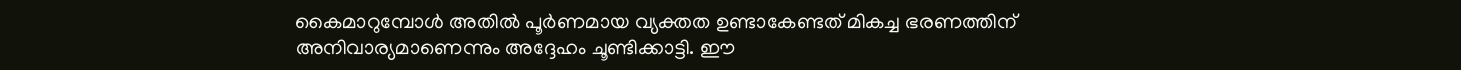കൈമാറുമ്പോള്‍ അതില്‍ പൂര്‍ണമായ വ്യക്തത ഉണ്ടാകേണ്ടത് മികച്ച ഭരണത്തിന് അനിവാര്യമാണെന്നും അദ്ദേഹം ചൂണ്ടിക്കാട്ടി. ഈ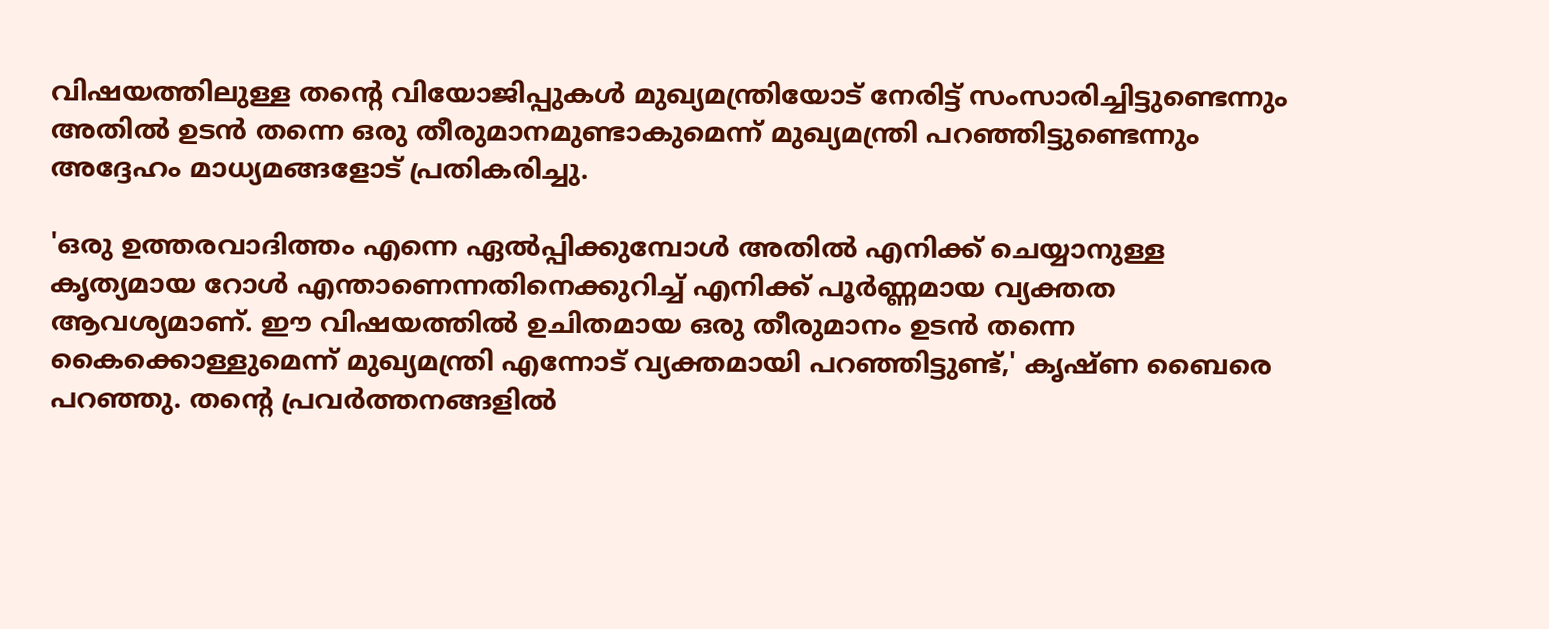വിഷയത്തിലുള്ള തന്റെ വിയോജിപ്പുകള്‍ മുഖ്യമന്ത്രിയോട് നേരിട്ട് സംസാരിച്ചിട്ടുണ്ടെന്നും അതില്‍ ഉടന്‍ തന്നെ ഒരു തീരുമാനമുണ്ടാകുമെന്ന് മുഖ്യമന്ത്രി പറഞ്ഞിട്ടുണ്ടെന്നും അദ്ദേഹം മാധ്യമങ്ങളോട് പ്രതികരിച്ചു.

'ഒരു ഉത്തരവാദിത്തം എന്നെ ഏല്‍പ്പിക്കുമ്പോള്‍ അതില്‍ എനിക്ക് ചെയ്യാനുള്ള കൃത്യമായ റോള്‍ എന്താണെന്നതിനെക്കുറിച്ച് എനിക്ക് പൂര്‍ണ്ണമായ വ്യക്തത ആവശ്യമാണ്. ഈ വിഷയത്തില്‍ ഉചിതമായ ഒരു തീരുമാനം ഉടന്‍ തന്നെ കൈക്കൊള്ളുമെന്ന് മുഖ്യമന്ത്രി എന്നോട് വ്യക്തമായി പറഞ്ഞിട്ടുണ്ട്,' കൃഷ്ണ ബൈരെ പറഞ്ഞു. തന്റെ പ്രവര്‍ത്തനങ്ങളില്‍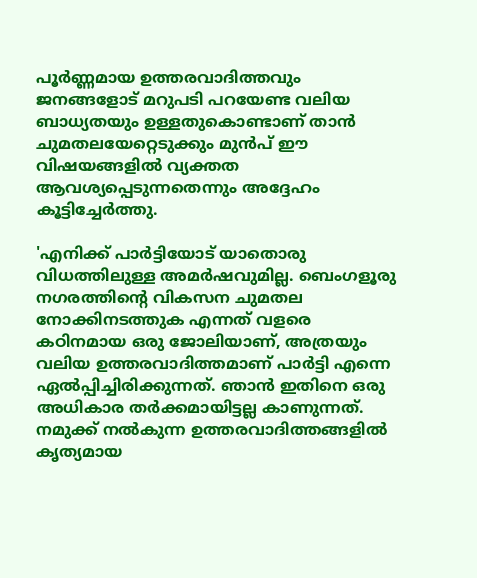പൂര്‍ണ്ണമായ ഉത്തരവാദിത്തവും ജനങ്ങളോട് മറുപടി പറയേണ്ട വലിയ ബാധ്യതയും ഉള്ളതുകൊണ്ടാണ് താന്‍ ചുമതലയേറ്റെടുക്കും മുന്‍പ് ഈ വിഷയങ്ങളില്‍ വ്യക്തത ആവശ്യപ്പെടുന്നതെന്നും അദ്ദേഹം കൂട്ടിച്ചേര്‍ത്തു.

'എനിക്ക് പാര്‍ട്ടിയോട് യാതൊരു വിധത്തിലുള്ള അമര്‍ഷവുമില്ല. ബെംഗളൂരു നഗരത്തിന്റെ വികസന ചുമതല നോക്കിനടത്തുക എന്നത് വളരെ കഠിനമായ ഒരു ജോലിയാണ്, അത്രയും വലിയ ഉത്തരവാദിത്തമാണ് പാര്‍ട്ടി എന്നെ ഏല്‍പ്പിച്ചിരിക്കുന്നത്. ഞാന്‍ ഇതിനെ ഒരു അധികാര തര്‍ക്കമായിട്ടല്ല കാണുന്നത്. നമുക്ക് നല്‍കുന്ന ഉത്തരവാദിത്തങ്ങളില്‍ കൃത്യമായ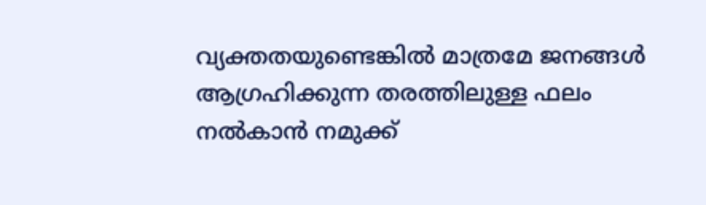വ്യക്തതയുണ്ടെങ്കില്‍ മാത്രമേ ജനങ്ങള്‍ ആഗ്രഹിക്കുന്ന തരത്തിലുള്ള ഫലം നല്‍കാന്‍ നമുക്ക്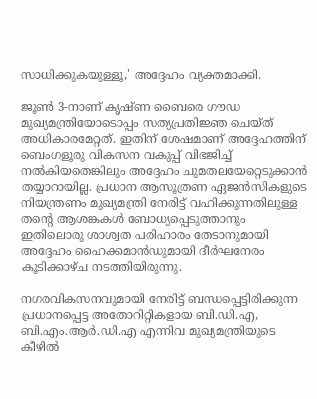സാധിക്കുകയുള്ളൂ,' അദ്ദേഹം വ്യക്തമാക്കി.

ജൂണ്‍ 3-നാണ് കൃഷ്ണ ബൈരെ ഗൗഡ മുഖ്യമന്ത്രിയോടൊപ്പം സത്യപ്രതിജ്ഞ ചെയ്ത് അധികാരമേറ്റത്. ഇതിന് ശേഷമാണ് അദ്ദേഹത്തിന് ബെംഗളൂരു വികസന വകുപ്പ് വിഭജിച്ച് നല്‍കിയതെങ്കിലും അദ്ദേഹം ചുമതലയേറ്റെടുക്കാന്‍ തയ്യാറായില്ല. പ്രധാന ആസൂത്രണ ഏജന്‍സികളുടെ നിയന്ത്രണം മുഖ്യമന്ത്രി നേരിട്ട് വഹിക്കുന്നതിലുള്ള തന്റെ ആശങ്കകള്‍ ബോധ്യപ്പെടുത്താനും ഇതിലൊരു ശാശ്വത പരിഹാരം തേടാനുമായി അദ്ദേഹം ഹൈക്കമാന്‍ഡുമായി ദീര്‍ഘനേരം കൂടിക്കാഴ്ച നടത്തിയിരുന്നു.

നഗരവികസനവുമായി നേരിട്ട് ബന്ധപ്പെട്ടിരിക്കുന്ന പ്രധാനപ്പെട്ട അതോറിറ്റികളായ ബി.ഡി.എ, ബി.എം.ആര്‍.ഡി.എ എന്നിവ മുഖ്യമന്ത്രിയുടെ കീഴില്‍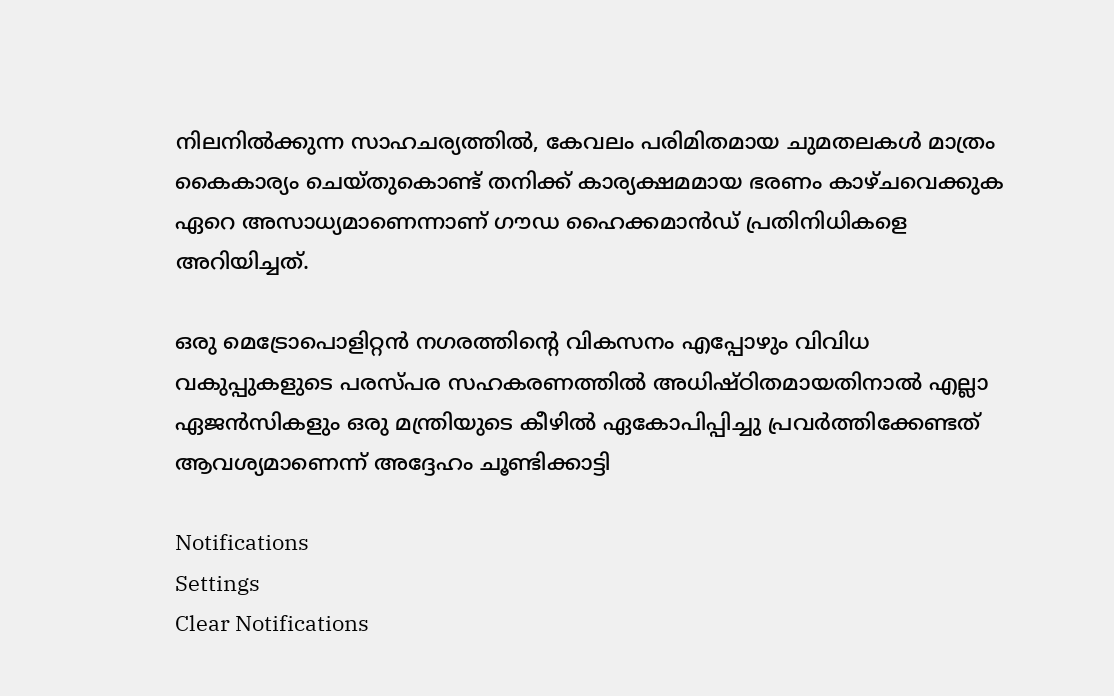നിലനില്‍ക്കുന്ന സാഹചര്യത്തില്‍, കേവലം പരിമിതമായ ചുമതലകള്‍ മാത്രം കൈകാര്യം ചെയ്തുകൊണ്ട് തനിക്ക് കാര്യക്ഷമമായ ഭരണം കാഴ്ചവെക്കുക ഏറെ അസാധ്യമാണെന്നാണ് ഗൗഡ ഹൈക്കമാന്‍ഡ് പ്രതിനിധികളെ അറിയിച്ചത്.

ഒരു മെട്രോപൊളിറ്റന്‍ നഗരത്തിന്റെ വികസനം എപ്പോഴും വിവിധ വകുപ്പുകളുടെ പരസ്പര സഹകരണത്തില്‍ അധിഷ്ഠിതമായതിനാല്‍ എല്ലാ ഏജന്‍സികളും ഒരു മന്ത്രിയുടെ കീഴില്‍ ഏകോപിപ്പിച്ചു പ്രവര്‍ത്തിക്കേണ്ടത് ആവശ്യമാണെന്ന് അദ്ദേഹം ചൂണ്ടിക്കാട്ടി

Notifications
Settings
Clear Notifications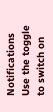Notifications
Use the toggle to switch on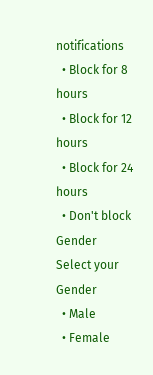notifications
  • Block for 8 hours
  • Block for 12 hours
  • Block for 24 hours
  • Don't block
Gender
Select your Gender
  • Male
  • Female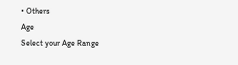• Others
Age
Select your Age Range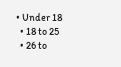• Under 18
  • 18 to 25
  • 26 to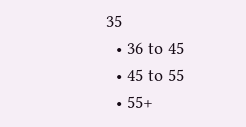35
  • 36 to 45
  • 45 to 55
  • 55+